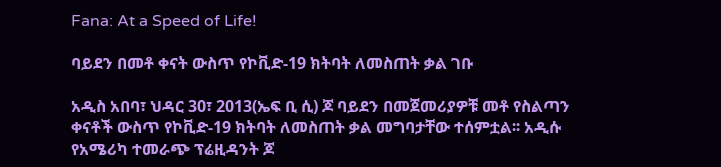Fana: At a Speed of Life!

ባይደን በመቶ ቀናት ውስጥ የኮቪድ-19 ክትባት ለመስጠት ቃል ገቡ

አዲስ አበባ፣ ህዳር 30፣ 2013(ኤፍ ቢ ሲ) ጆ ባይደን በመጀመሪያዎቹ መቶ የስልጣን ቀናቶች ውስጥ የኮቪድ-19 ክትባት ለመስጠት ቃል መግባታቸው ተሰምቷል፡፡ አዲሱ የአሜሪካ ተመራጭ ፕሬዚዳንት ጆ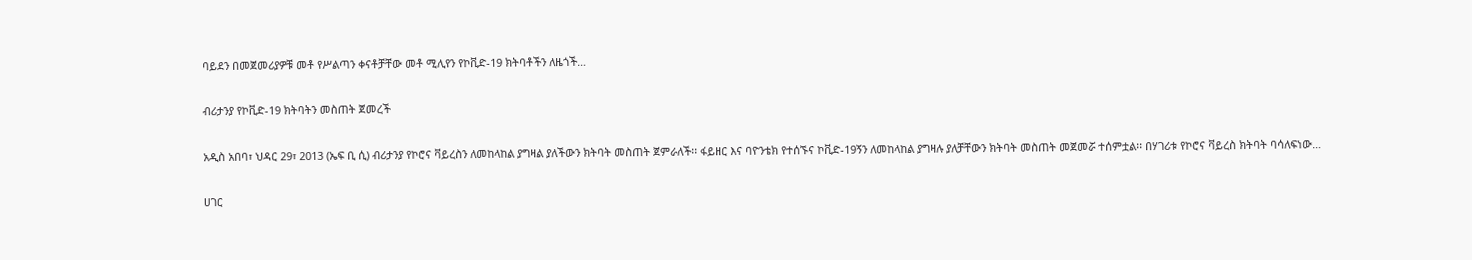ባይደን በመጀመሪያዎቹ መቶ የሥልጣን ቀናቶቻቸው መቶ ሚሊየን የኮቪድ-19 ክትባቶችን ለዜጎች…

ብሪታንያ የኮቪድ-19 ክትባትን መስጠት ጀመረች

አዲስ አበባ፣ ህዳር 29፣ 2013 (ኤፍ ቢ ሲ) ብሪታንያ የኮሮና ቫይረስን ለመከላከል ያግዛል ያለችውን ክትባት መስጠት ጀምራለች፡፡ ፋይዘር እና ባዮንቴክ የተሰኙና ኮቪድ-19ኝን ለመከላከል ያግዛሉ ያለቻቸውን ክትባት መስጠት መጀመሯ ተሰምቷል፡፡ በሃገሪቱ የኮሮና ቫይረስ ክትባት ባሳለፍነው…

ሀገር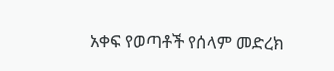አቀፍ የወጣቶች የሰላም መድረክ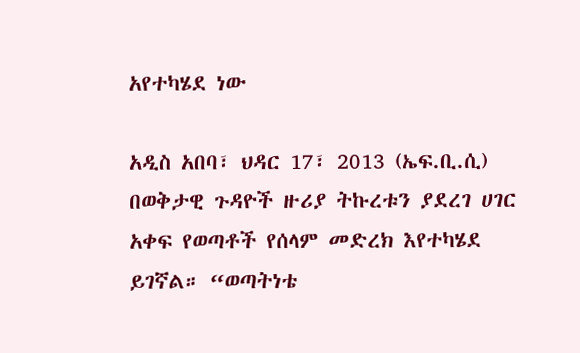አየተካሄደ ነው

አዲስ አበባ፣ ህዳር 17፣ 2013 (ኤፍ.ቢ.ሲ) በወቅታዊ ጉዳዮች ዙሪያ ትኩረቱን ያደረገ ሀገር አቀፍ የወጣቶች የሰላም መድረክ እየተካሄደ ይገኛል። “ወጣትነቴ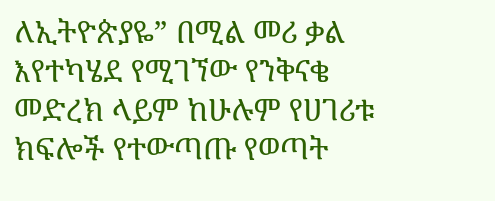ለኢትዮጵያዬ” በሚል መሪ ቃል እየተካሄደ የሚገኘው የንቅናቄ መድረክ ላይም ከሁሉም የሀገሪቱ ክፍሎች የተውጣጡ የወጣት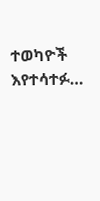ተወካዮች እየተሳተፉ…